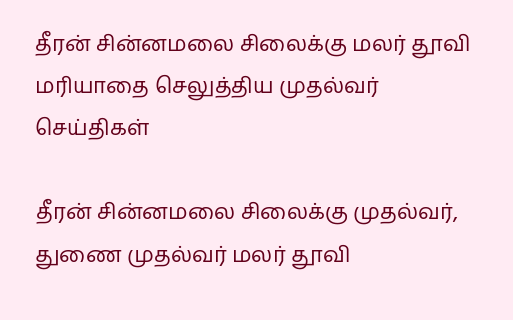தீரன் சின்னமலை சிலைக்கு மலர் தூவி மரியாதை செலுத்திய முதல்வர்
செய்திகள்

தீரன் சின்னமலை சிலைக்கு முதல்வர், துணை முதல்வர் மலர் தூவி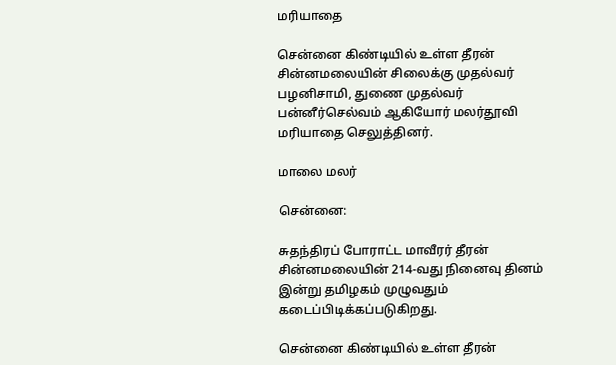மரியாதை

சென்னை கிண்டியில் உள்ள தீரன் சின்னமலையின் சிலைக்கு முதல்வர் பழனிசாமி, துணை முதல்வர் பன்னீர்செல்வம் ஆகியோர் மலர்தூவி மரியாதை செலுத்தினர்.

மாலை மலர்

சென்னை:

சுதந்திரப் போராட்ட மாவீரர் தீரன் சின்னமலையின் 214-வது நினைவு தினம் இன்று தமிழகம் முழுவதும் கடைப்பிடிக்கப்படுகிறது.

சென்னை கிண்டியில் உள்ள தீரன்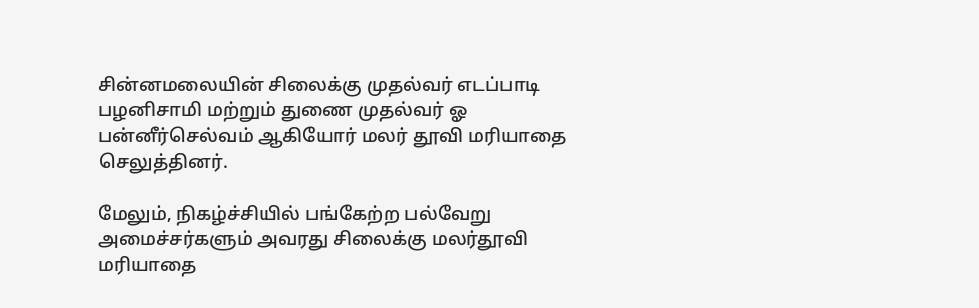சின்னமலையின் சிலைக்கு முதல்வர் எடப்பாடி பழனிசாமி மற்றும் துணை முதல்வர் ஓ பன்னீர்செல்வம் ஆகியோர் மலர் தூவி மரியாதை செலுத்தினர்.

மேலும், நிகழ்ச்சியில் பங்கேற்ற பல்வேறு அமைச்சர்களும் அவரது சிலைக்கு மலர்தூவி மரியாதை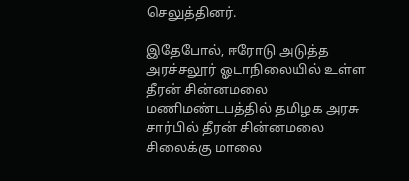செலுத்தினர்.

இதேபோல், ஈரோடு அடுத்த அரச்சலூர் ஓடாநிலையில் உள்ள தீரன் சின்னமலை மணிமண்டபத்தில் தமிழக அரசு சார்பில் தீரன் சின்னமலை சிலைக்கு மாலை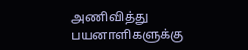அணிவித்து பயனாளிகளுக்கு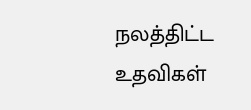நலத்திட்ட உதவிகள்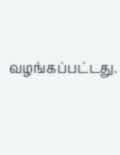வழங்கப்பட்டது.